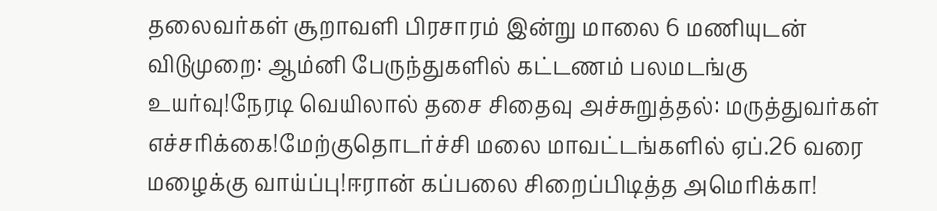தலைவர்கள் சூறாவளி பிரசாரம் இன்று மாலை 6 மணியுடன் விடுமுறை: ஆம்னி பேருந்துகளில் கட்டணம் பலமடங்கு உயர்வு!நேரடி வெயிலால் தசை சிதைவு அச்சுறுத்தல்: மருத்துவர்கள் எச்சரிக்கை!மேற்குதொடர்ச்சி மலை மாவட்டங்களில் ஏப்.26 வரை மழைக்கு வாய்ப்பு!ஈரான் கப்பலை சிறைப்பிடித்த அமெரிக்கா!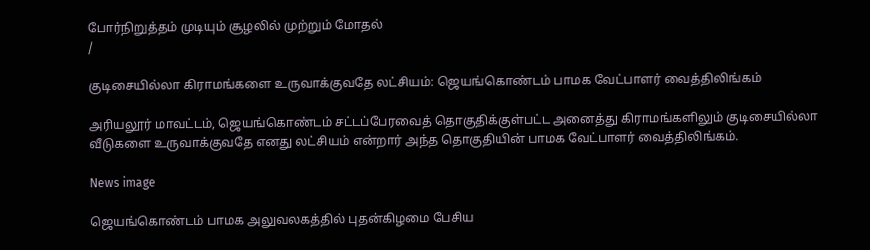போர்நிறுத்தம் முடியும் சூழலில் முற்றும் மோதல்
/

குடிசையில்லா கிராமங்களை உருவாக்குவதே லட்சியம்: ஜெயங்கொண்டம் பாமக வேட்பாளர் வைத்திலிங்கம்

அரியலூர் மாவட்டம், ஜெயங்கொண்டம் சட்டப்பேரவைத் தொகுதிக்குள்பட்ட அனைத்து கிராமங்களிலும் குடிசையில்லா வீடுகளை உருவாக்குவதே எனது லட்சியம் என்றார் அந்த தொகுதியின் பாமக வேட்பாளர் வைத்திலிங்கம்.

News image

ஜெயங்கொண்டம் பாமக அலுவலகத்தில் புதன்கிழமை பேசிய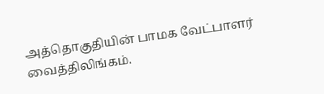அத்தொகுதியின் பாமக வேட்பாளர் வைத்திலிங்கம்.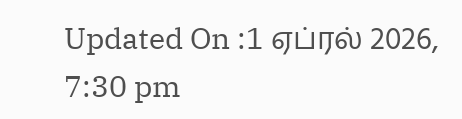Updated On :1 ஏப்ரல் 2026, 7:30 pm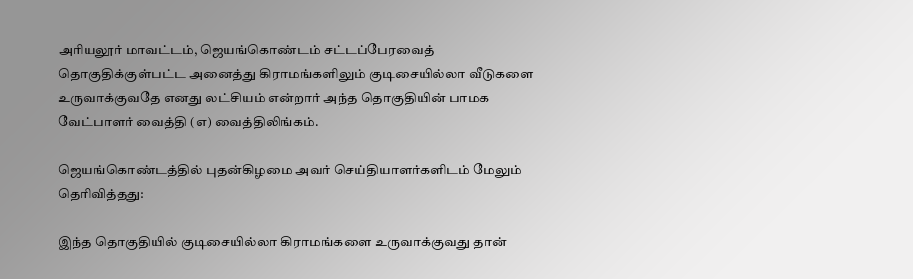அரியலூர் மாவட்டம், ஜெயங்கொண்டம் சட்டப்பேரவைத் தொகுதிக்குள்பட்ட அனைத்து கிராமங்களிலும் குடிசையில்லா வீடுகளை உருவாக்குவதே எனது லட்சியம் என்றார் அந்த தொகுதியின் பாமக வேட்பாளர் வைத்தி (எ) வைத்திலிங்கம்.

ஜெயங்கொண்டத்தில் புதன்கிழமை அவர் செய்தியாளர்களிடம் மேலும் தெரிவித்தது:

இந்த தொகுதியில் குடிசையில்லா கிராமங்களை உருவாக்குவது தான்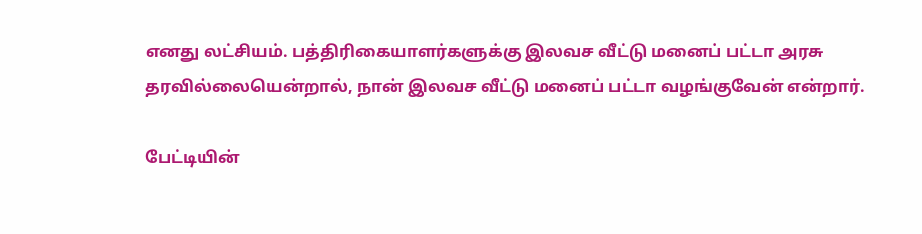எனது லட்சியம். பத்திரிகையாளர்களுக்கு இலவச வீட்டு மனைப் பட்டா அரசு தரவில்லையென்றால், நான் இலவச வீட்டு மனைப் பட்டா வழங்குவேன் என்றார்.

பேட்டியின்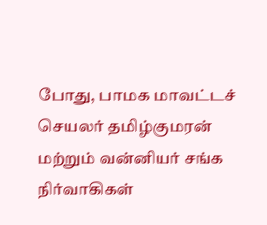போது, பாமக மாவட்டச் செயலர் தமிழ்குமரன் மற்றும் வன்னியர் சங்க நிர்வாகிகள்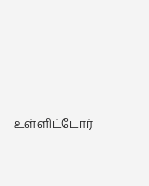உள்ளிட்டோர்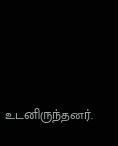உடனிருந்தனர்.